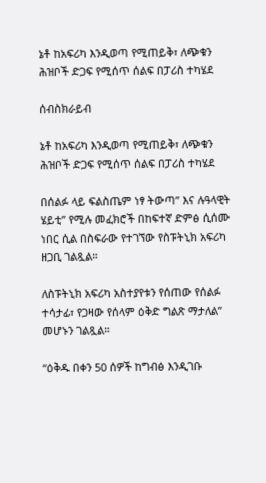ኔቶ ከአፍሪካ እንዲወጣ የሚጠይቅ፣ ለጭቁን ሕዝቦች ድጋፍ የሚሰጥ ሰልፍ በፓሪስ ተካሄደ

ሰብስክራይብ

ኔቶ ከአፍሪካ እንዲወጣ የሚጠይቅ፣ ለጭቁን ሕዝቦች ድጋፍ የሚሰጥ ሰልፍ በፓሪስ ተካሄደ

በሰልፉ ላይ ፍልስጤም ነፃ ትውጣ” እና ሉዓላዊት ሄይቲ” የሚሉ መፈክሮች በከፍተኛ ድምፅ ሲሰሙ ነበር ሲል በስፍራው የተገኘው የስፑትኒክ አፍሪካ ዘጋቢ ገልጿል።

ለስፑትኒክ አፍሪካ አስተያየቱን የሰጠው የሰልፉ ተሳታፊ፣ የጋዛው የሰላም ዕቅድ ግልጽ ማታለል” መሆኑን ገልጿል።

“ዕቅዱ በቀን 50 ሰዎች ከግብፅ እንዲገቡ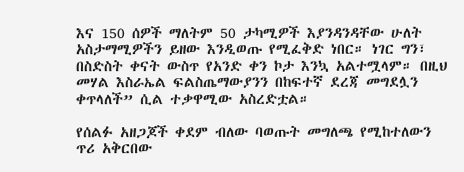እና 150 ሰዎች ማለትም 50 ታካሚዎች እያንዳንዳቸው ሁለት አስታማሚዎችን ይዘው እንዲወጡ የሚፈቅድ ነበር። ነገር ግን፣ በስድስት ቀናት ውስጥ የአንድ ቀን ኮታ እንኳ አልተሟላም። በዚህ መሃል እስራኤል ፍልስጤማውያንን በከፍተኛ ደረጃ መግደሏን ቀጥላለች” ሲል ተቃዋሚው አስረድቷል።

የሰልፉ አዘጋጆች ቀደም ብለው ባወጡት መግለጫ የሚከተለውን ጥሪ አቅርበው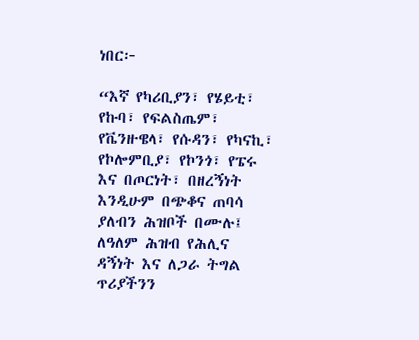ነበር፦

“እኛ የካሪቢያን፣ የሄይቲ፣ የኩባ፣ የፍልስጤም፣ የቬንዙዌላ፣ የሱዳን፣ የካናኪ፣ የኮሎምቢያ፣ የኮንጎ፣ የፔሩ እና በጦርነት፣ በዘረኝነት እንዲሁም በጭቆና ጠባሳ ያለብን ሕዝቦች በሙሉ፤ ለዓለም ሕዝብ የሕሊና ዳኝነት እና ለጋራ ትግል ጥሪያችንን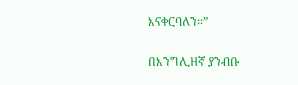እናቀርባለን።”

በእንግሊዘኛ ያንብቡ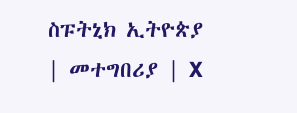ስፑትኒክ ኢትዮጵያ | መተግበሪያ | X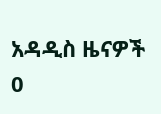አዳዲስ ዜናዎች
0